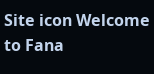Site icon Welcome to Fana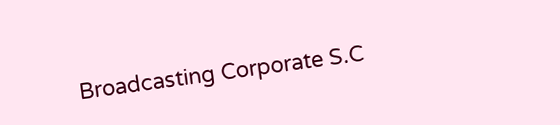Broadcasting Corporate S.C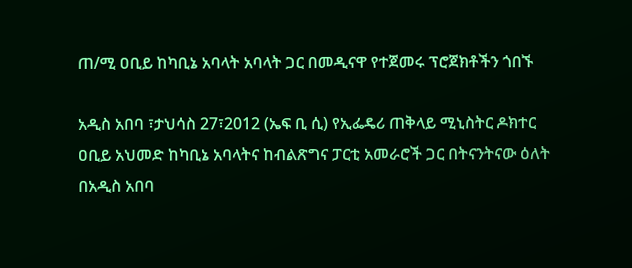ጠ/ሚ ዐቢይ ከካቢኔ አባላት አባላት ጋር በመዲናዋ የተጀመሩ ፕሮጀክቶችን ጎበኙ

አዲስ አበባ ፣ታህሳስ 27፣2012 (ኤፍ ቢ ሲ) የኢፌዴሪ ጠቅላይ ሚኒስትር ዶክተር ዐቢይ አህመድ ከካቢኔ አባላትና ከብልጽግና ፓርቲ አመራሮች ጋር በትናንትናው ዕለት በአዲስ አበባ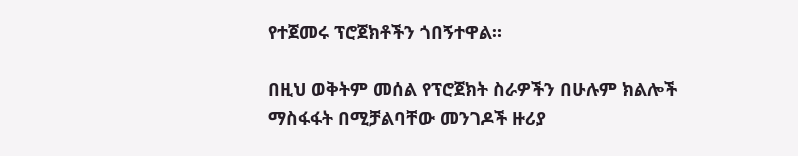የተጀመሩ ፕሮጀክቶችን ጎበኝተዋል።

በዚህ ወቅትም መሰል የፕሮጀክት ስራዎችን በሁሉም ክልሎች ማስፋፋት በሚቻልባቸው መንገዶች ዙሪያ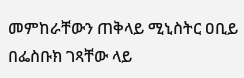መምከራቸውን ጠቅላይ ሚኒስትር ዐቢይ በፌስቡክ ገጻቸው ላይ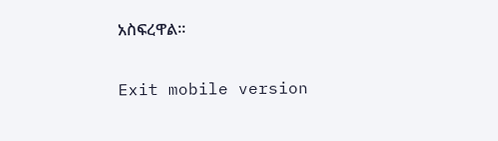አስፍረዋል።

Exit mobile version